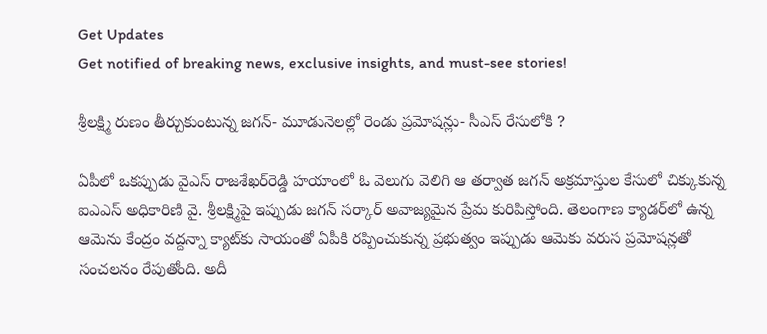Get Updates
Get notified of breaking news, exclusive insights, and must-see stories!

శ్రీలక్ష్మి రుణం తీర్చుకుంటున్న జగన్- మూడునెలల్లో రెండు ప్రమోషన్లు- సీఎస్ రేసులోకి ?

ఏపీలో ఒకప్పుడు వైఎస్‌ రాజశేఖర్‌రెడ్డి హయాంలో ఓ వెలుగు వెలిగి ఆ తర్వాత జగన్ అక్రమాస్తుల కేసులో చిక్కుకున్న ఐఎఎస్‌ అధికారిణి వై. శ్రీలక్ష్మిపై ఇప్పుడు జగన్ సర్కార్ అవాజ్యమైన ప్రేమ కురిపిస్తోంది. తెలంగాణ క్యాడర్‌లో ఉన్న ఆమెను కేంద్రం వద్దన్నా క్యాట్‌కు సాయంతో ఏపీకి రప్పించుకున్న ప్రభుత్వం ఇప్పుడు ఆమెకు వరుస ప్రమోషన్లతో సంచలనం రేపుతోంది. అదీ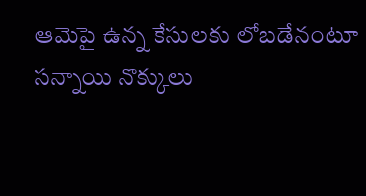ఆమెపై ఉన్న కేసులకు లోబడేనంటూ సన్నాయి నొక్కులు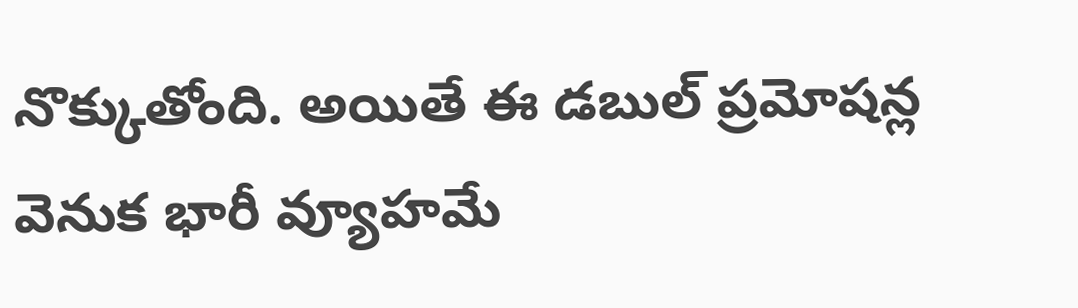నొక్కుతోంది. అయితే ఈ డబుల్‌ ప్రమోషన్ల వెనుక భారీ వ్యూహమే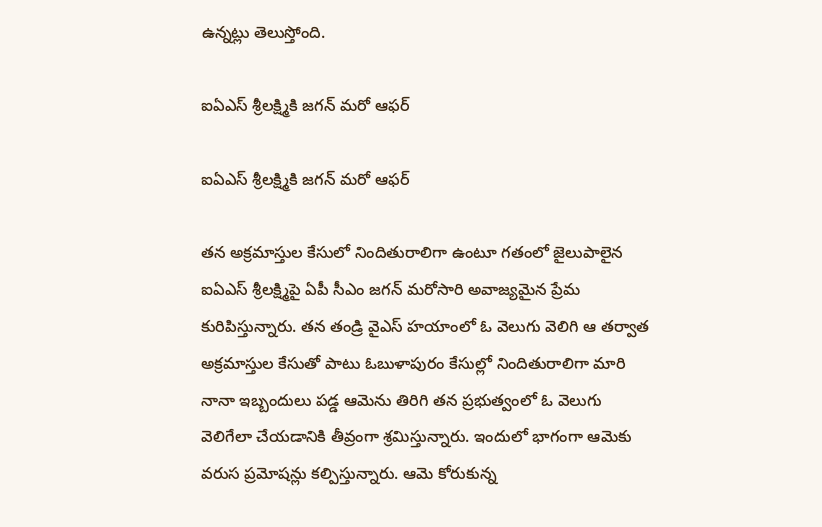ఉన్నట్లు తెలుస్తోంది.

ఐఏఎస్‌ శ్రీలక్ష్మికి జగన్‌ మరో ఆఫర్‌

ఐఏఎస్‌ శ్రీలక్ష్మికి జగన్‌ మరో ఆఫర్‌

తన అక్రమాస్తుల కేసులో నిందితురాలిగా ఉంటూ గతంలో జైలుపాలైన ఐఏఎస్‌ శ్రీలక్ష్మిపై ఏపీ సీఎం జగన్‌ మరోసారి అవాజ్యమైన ప్రేమ కురిపిస్తున్నారు. తన తండ్రి వైఎస్‌ హయాంలో ఓ వెలుగు వెలిగి ఆ తర్వాత అక్రమాస్తుల కేసుతో పాటు ఓబుళాపురం కేసుల్లో నిందితురాలిగా మారి నానా ఇబ్బందులు పడ్డ ఆమెను తిరిగి తన ప్రభుత్వంలో ఓ వెలుగు వెలిగేలా చేయడానికి తీవ్రంగా శ్రమిస్తున్నారు. ఇందులో భాగంగా ఆమెకు వరుస ప్రమోషన్లు కల్పిస్తున్నారు. ఆమె కోరుకున్న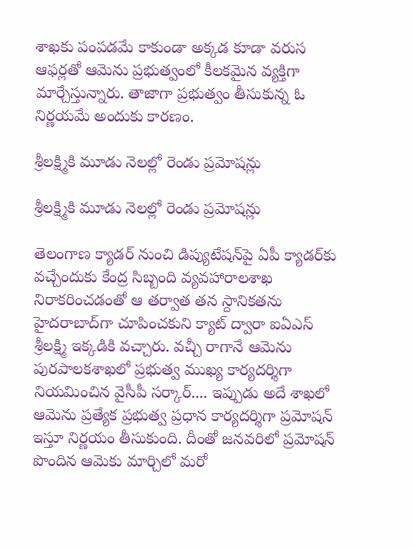శాఖకు పంపడమే కాకుండా అక్కడ కూడా వరుస ఆఫర్లతో ఆమెను ప్రభుత్వంలో కీలకమైన వ్యక్తిగా మార్చేస్తున్నారు. తాజాగా ప్రభుత్వం తీసుకున్న ఓ నిర్ణయమే అందుకు కారణం.

శ్రీలక్ష్మికి మూడు నెలల్లో రెండు ప్రమోషన్లు

శ్రీలక్ష్మికి మూడు నెలల్లో రెండు ప్రమోషన్లు

తెలంగాణ క్యాడర్‌ నుంచి డిప్యుటేషన్‌పై ఏపీ క్యాడర్‌కు వచ్చేందుకు కేంద్ర సిబ్బంది వ్యవహారాలశాఖ నిరాకరించడంతో ఆ తర్వాత తన స్దానికతను హైదరాబాద్‌గా చూపించకుని క్యాట్‌ ద్వారా ఐఏఎస్‌ శ్రీలక్ష్మి ఇక్కడికి వచ్చారు. వచ్చీ రాగానే ఆమెను పురపాలకశాఖలో ప్రభుత్వ ముఖ్య కార్యదర్శిగా నియమించిన వైసీపీ సర్కార్‌.... ఇప్పుడు అదే శాఖలో ఆమెను ప్రత్యేక ప్రభుత్వ ప్రధాన కార్యదర్శిగా ప్రమోషన్ ఇస్తూ నిర్ణయం తీసుకుంది. దీంతో జనవరిలో ప్రమోషన్ పొందిన ఆమెకు మార్చిలో మరో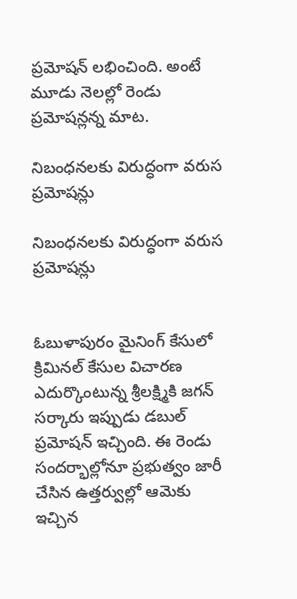ప్రమోషన్‌ లభించింది. అంటే మూడు నెలల్లో రెండు ప్రమోషన్లన్న మాట.

నిబంధనలకు విరుద్ధంగా వరుస ప్రమోషన్లు

నిబంధనలకు విరుద్ధంగా వరుస ప్రమోషన్లు


ఓబుళాపురం మైనింగ్‌ కేసులో క్రిమినల్‌ కేసుల విచారణ ఎదుర్కొంటున్న శ్రీలక్ష్మికి జగన్‌ సర్కారు ఇప్పుడు డబుల్‌ ప్రమోషన్‌ ఇచ్చింది. ఈ రెండు సందర్భాల్లోనూ ప్రభుత్వం జారీ చేసిన ఉత్తర్వుల్లో ఆమెకు ఇచ్చిన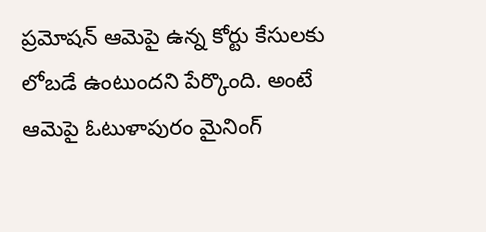ప్రమోషన్‌ ఆమెపై ఉన్న కోర్టు కేసులకు లోబడే ఉంటుందని పేర్కొంది. అంటే ఆమెపై ఓటుళాపురం మైనింగ్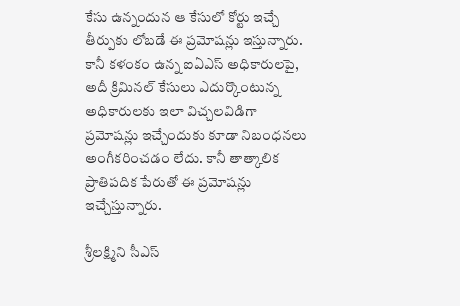కేసు ఉన్నందున ఆ కేసులో కోర్టు ఇచ్చే తీర్పుకు లోబడే ఈ ప్రమోషన్లు ఇస్తున్నారు. కానీ కళంకం ఉన్న ఐఏఎస్‌ అధికారులపై, అదీ క్రిమినల్‌ కేసులు ఎదుర్కొంటున్న అధికారులకు ఇలా విచ్చలవిడిగా ప్రమోషన్లు ఇచ్చేందుకు కూడా నిబంధనలు అంగీకరించడం లేదు. కానీ తాత్కాలిక ప్రాతిపదిక పేరుతో ఈ ప్రమోషన్లు ఇచ్చేస్తున్నారు.

శ్రీలక్ష్మిని సీఎస్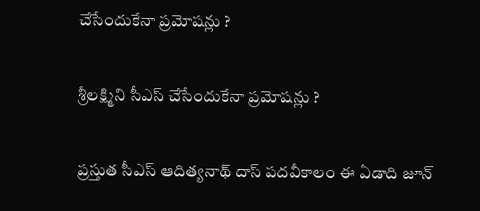చేసేందుకేనా ప్రమోషన్లు ?

శ్రీలక్ష్మిని సీఎస్ చేసేందుకేనా ప్రమోషన్లు ?

ప్రస్తుత సీఎస్ ఆదిత్యనాథ్‌ దాస్‌ పదవీకాలం ఈ ఏడాది జూన్‌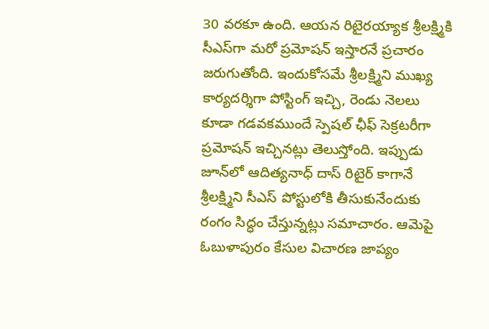30 వరకూ ఉంది. ఆయన రిటైరయ్యాక శ్రీలక్ష్మికి సీఎస్‌గా మరో ప్రమోషన్ ఇస్తారనే ప్రచారం జరుగుతోంది. ఇందుకోసమే శ్రీలక్ష్మిని ముఖ్య కార్యదర్శిగా పోస్టింగ్‌ ఇచ్చి, రెండు నెలలు కూడా గడవకముందే స్పెషల్‌ ఛీఫ్‌ సెక్రటరీగా ప్రమోషన్‌ ఇచ్చినట్లు తెలుస్తోంది. ఇప్పుడు జూన్‌లో ఆదిత్యనాధ్‌ దాస్‌ రిటైర్‌ కాగానే శ్రీలక్ష్మిని సీఎస్‌ పోస్టులోకి తీసుకునేందుకు రంగం సిద్ధం చేస్తున్నట్లు సమాచారం. ఆమెపై ఓబుళాపురం కేసుల విచారణ జాప్యం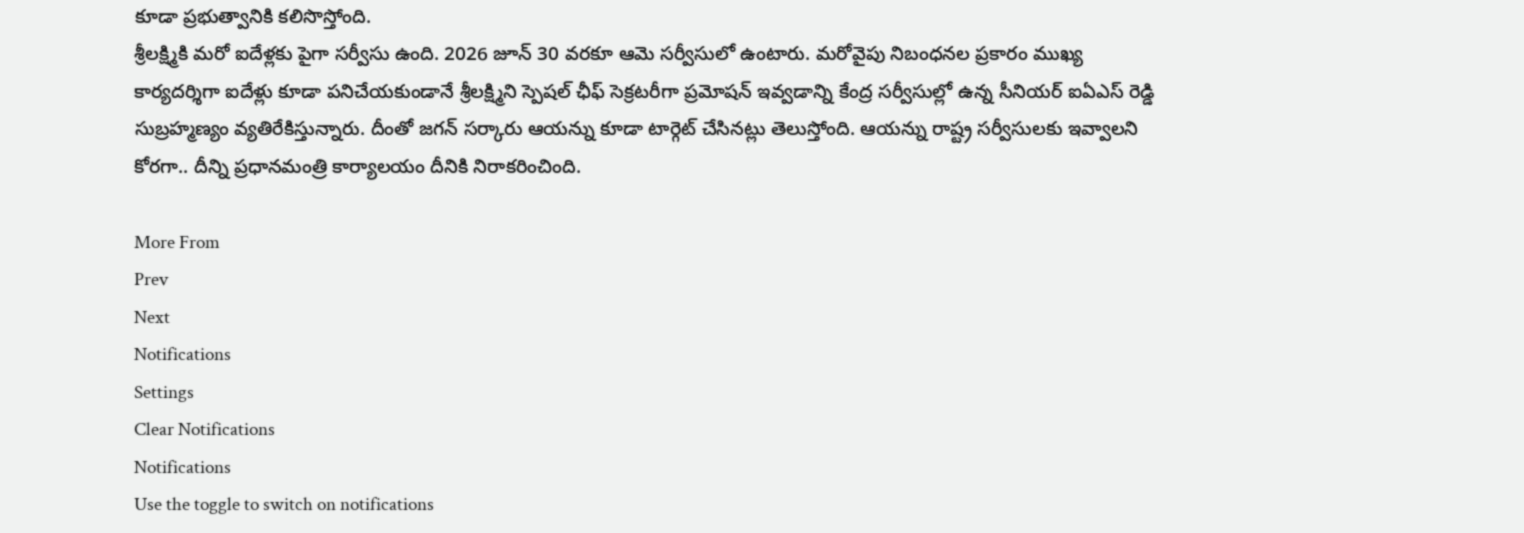కూడా ప్రభుత్వానికి కలిసొస్తోంది.
శ్రీలక్ష్మికి మరో ఐదేళ్లకు పైగా సర్వీసు ఉంది. 2026 జూన్‌ 30 వరకూ ఆమె సర్వీసులో ఉంటారు. మరోవైపు నిబంధనల ప్రకారం ముఖ్య కార్యదర్శిగా ఐదేళ్లు కూడా పనిచేయకుండానే శ్రీలక్ష్మిని స్పెషల్ ఛీఫ్‌ సెక్రటరీగా ప్రమోషన్ ఇవ్వడాన్ని కేంద్ర సర్వీసుల్లో ఉన్న సీనియర్ ఐఏఎస్ రెడ్డి సుబ్రహ్మణ్యం వ్యతిరేకిస్తున్నారు. దీంతో జగన్ సర్కారు ఆయన్ను కూడా టార్గెట్ చేసినట్లు తెలుస్తోంది. ఆయన్ను రాష్ట్ర సర్వీసులకు ఇవ్వాలని కోరగా.. దీన్ని ప్రధానమంత్రి కార్యాలయం దీనికి నిరాకరించింది.

More From
Prev
Next
Notifications
Settings
Clear Notifications
Notifications
Use the toggle to switch on notifications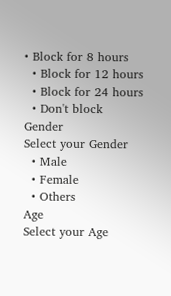• Block for 8 hours
  • Block for 12 hours
  • Block for 24 hours
  • Don't block
Gender
Select your Gender
  • Male
  • Female
  • Others
Age
Select your Age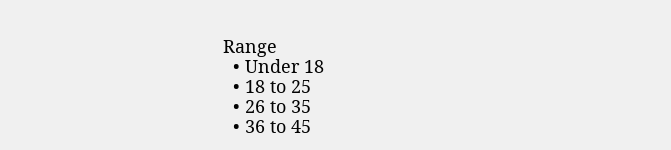Range
  • Under 18
  • 18 to 25
  • 26 to 35
  • 36 to 45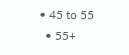• 45 to 55
  • 55+